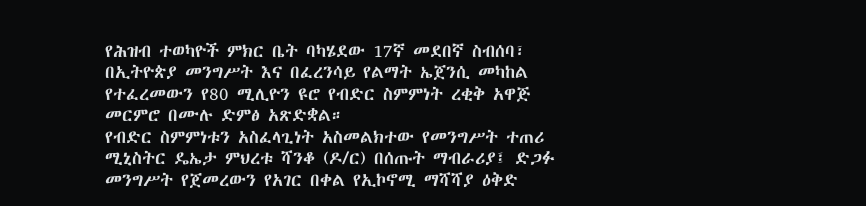የሕዝብ ተወካዮች ምክር ቤት ባካሄደው 17ኛ መደበኛ ስብሰባ፣ በኢትዮጵያ መንግሥት እና በፈረንሳይ የልማት ኤጀንሲ መካከል የተፈረመውን የ80 ሚሊዮን ዩሮ የብድር ስምምነት ረቂቅ አዋጅ መርምሮ በሙሉ ድምፅ አጽድቋል።
የብድር ስምምነቱን አስፈላጊነት አስመልክተው የመንግሥት ተጠሪ ሚኒስትር ዴኤታ ምህረቱ ሻንቆ (ዶ/ር) በሰጡት ማብራሪያ፤ ድጋፉ መንግሥት የጀመረውን የአገር በቀል የኢኮኖሚ ማሻሻያ ዕቅድ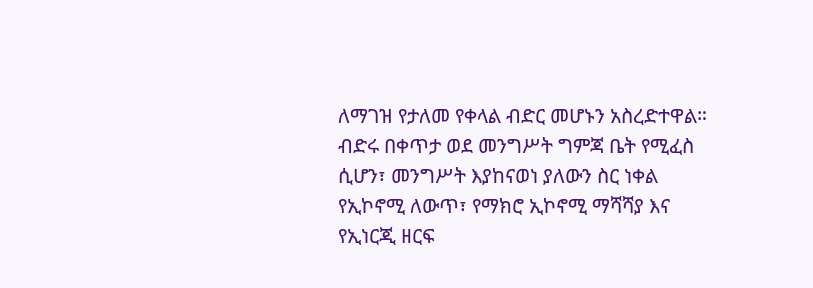ለማገዝ የታለመ የቀላል ብድር መሆኑን አስረድተዋል።
ብድሩ በቀጥታ ወደ መንግሥት ግምጃ ቤት የሚፈስ ሲሆን፣ መንግሥት እያከናወነ ያለውን ስር ነቀል የኢኮኖሚ ለውጥ፣ የማክሮ ኢኮኖሚ ማሻሻያ እና የኢነርጂ ዘርፍ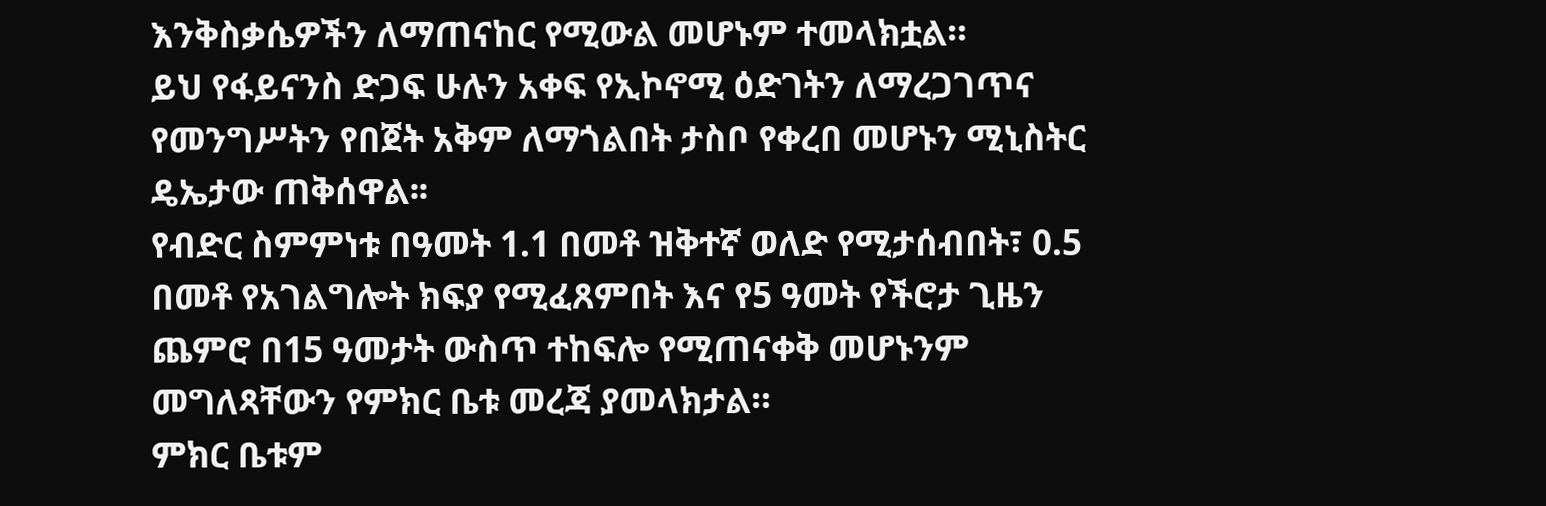እንቅስቃሴዎችን ለማጠናከር የሚውል መሆኑም ተመላክቷል።
ይህ የፋይናንስ ድጋፍ ሁሉን አቀፍ የኢኮኖሚ ዕድገትን ለማረጋገጥና የመንግሥትን የበጀት አቅም ለማጎልበት ታስቦ የቀረበ መሆኑን ሚኒስትር ዴኤታው ጠቅሰዋል፡፡
የብድር ስምምነቱ በዓመት 1.1 በመቶ ዝቅተኛ ወለድ የሚታሰብበት፣ 0.5 በመቶ የአገልግሎት ክፍያ የሚፈጸምበት እና የ5 ዓመት የችሮታ ጊዜን ጨምሮ በ15 ዓመታት ውስጥ ተከፍሎ የሚጠናቀቅ መሆኑንም መግለጻቸውን የምክር ቤቱ መረጃ ያመላክታል።
ምክር ቤቱም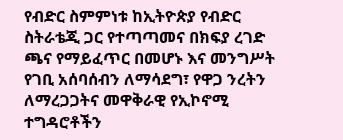የብድር ስምምነቱ ከኢትዮጵያ የብድር ስትራቴጂ ጋር የተጣጣመና በክፍያ ረገድ ጫና የማይፈጥር በመሆኑ እና መንግሥት የገቢ አሰባሰብን ለማሳደግ፣ የዋጋ ንረትን ለማረጋጋትና መዋቅራዊ የኢኮኖሚ ተግዳሮቶችን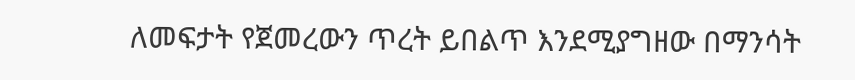ለመፍታት የጀመረውን ጥረት ይበልጥ እንደሚያግዘው በማንሳት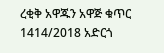ረቂቅ አዋጁን አዋጅ ቁጥር 1414/2018 አድርጎ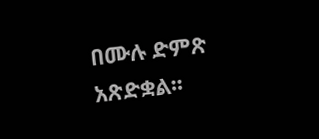በሙሉ ድምጽ አጽድቋል፡፡